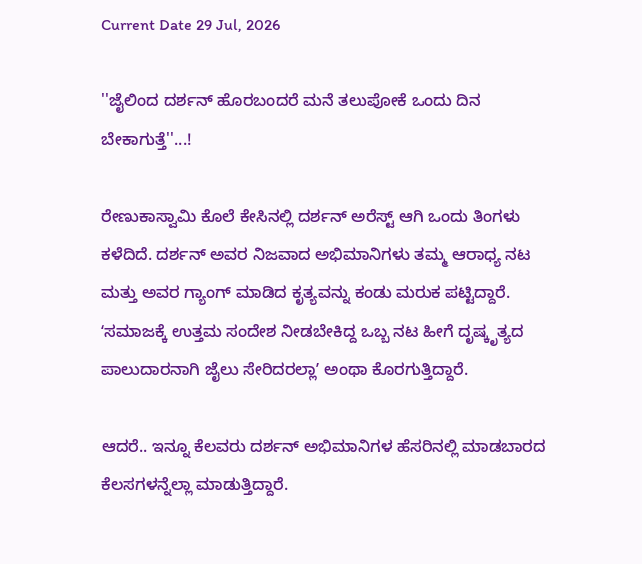Current Date 29 Jul, 2026

''ಜೈಲಿಂದ ದರ್ಶನ್ ಹೊರಬಂದರೆ ಮನೆ ತಲುಪೋಕೆ ಒಂದು ದಿನ ಬೇಕಾಗುತ್ತೆ''...!

ರೇಣುಕಾಸ್ವಾಮಿ ಕೊಲೆ ಕೇಸಿನಲ್ಲಿ ದರ್ಶನ್ ಅರೆಸ್ಟ್ ಆಗಿ ಒಂದು ತಿಂಗಳು ಕಳೆದಿದೆ. ದರ್ಶನ್ ಅವರ ನಿಜವಾದ ಅಭಿಮಾನಿಗಳು ತಮ್ಮ ಆರಾಧ್ಯ ನಟ ಮತ್ತು ಅವರ ಗ್ಯಾಂಗ್ ಮಾಡಿದ ಕೃತ್ಯವನ್ನು ಕಂಡು ಮರುಕ ಪಟ್ಟಿದ್ದಾರೆ. ʻಸಮಾಜಕ್ಕೆ ಉತ್ತಮ ಸಂದೇಶ ನೀಡಬೇಕಿದ್ದ ಒಬ್ಬ ನಟ ಹೀಗೆ ದೃಷ್ಕೃತ್ಯದ ಪಾಲುದಾರನಾಗಿ ಜೈಲು ಸೇರಿದರಲ್ಲಾʼ ಅಂಥಾ ಕೊರಗುತ್ತಿದ್ದಾರೆ.

ಆದರೆ.. ಇನ್ನೂ ಕೆಲವರು ದರ್ಶನ್ ಅಭಿಮಾನಿಗಳ ಹೆಸರಿನಲ್ಲಿ ಮಾಡಬಾರದ ಕೆಲಸಗಳನ್ನೆಲ್ಲಾ ಮಾಡುತ್ತಿದ್ದಾರೆ.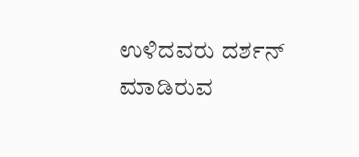ಉಳಿದವರು ದರ್ಶನ್ ಮಾಡಿರುವ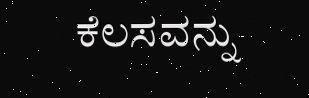ಕೆಲಸವನ್ನು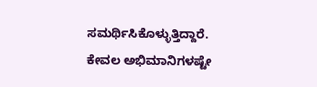ಸಮರ್ಥಿಸಿಕೊಳ್ಳುತ್ತಿದ್ದಾರೆ. ಕೇವಲ ಅಭಿಮಾನಿಗಳಷ್ಟೇ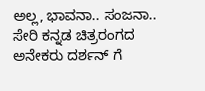ಅಲ್ಲ, ಭಾವನಾ.. ಸಂಜನಾ.. ಸೇರಿ ಕನ್ನಡ ಚಿತ್ರರಂಗದ ಅನೇಕರು ದರ್ಶನ್ ಗೆ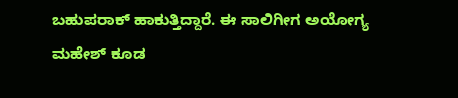ಬಹುಪರಾಕ್ ಹಾಕುತ್ತಿದ್ದಾರೆ. ಈ ಸಾಲಿಗೀಗ ಅಯೋಗ್ಯ ಮಹೇಶ್ ಕೂಡ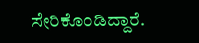ಸೇರಿಕೊಂಡಿದ್ದಾರೆ.